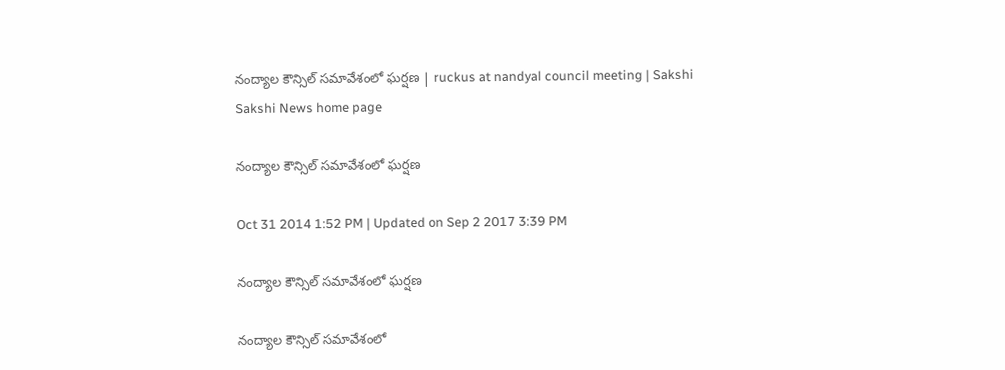నంద్యాల కౌన్సిల్ సమావేశంలో ఘర్షణ | ruckus at nandyal council meeting | Sakshi
Sakshi News home page

నంద్యాల కౌన్సిల్ సమావేశంలో ఘర్షణ

Oct 31 2014 1:52 PM | Updated on Sep 2 2017 3:39 PM

నంద్యాల కౌన్సిల్ సమావేశంలో ఘర్షణ

నంద్యాల కౌన్సిల్ సమావేశంలో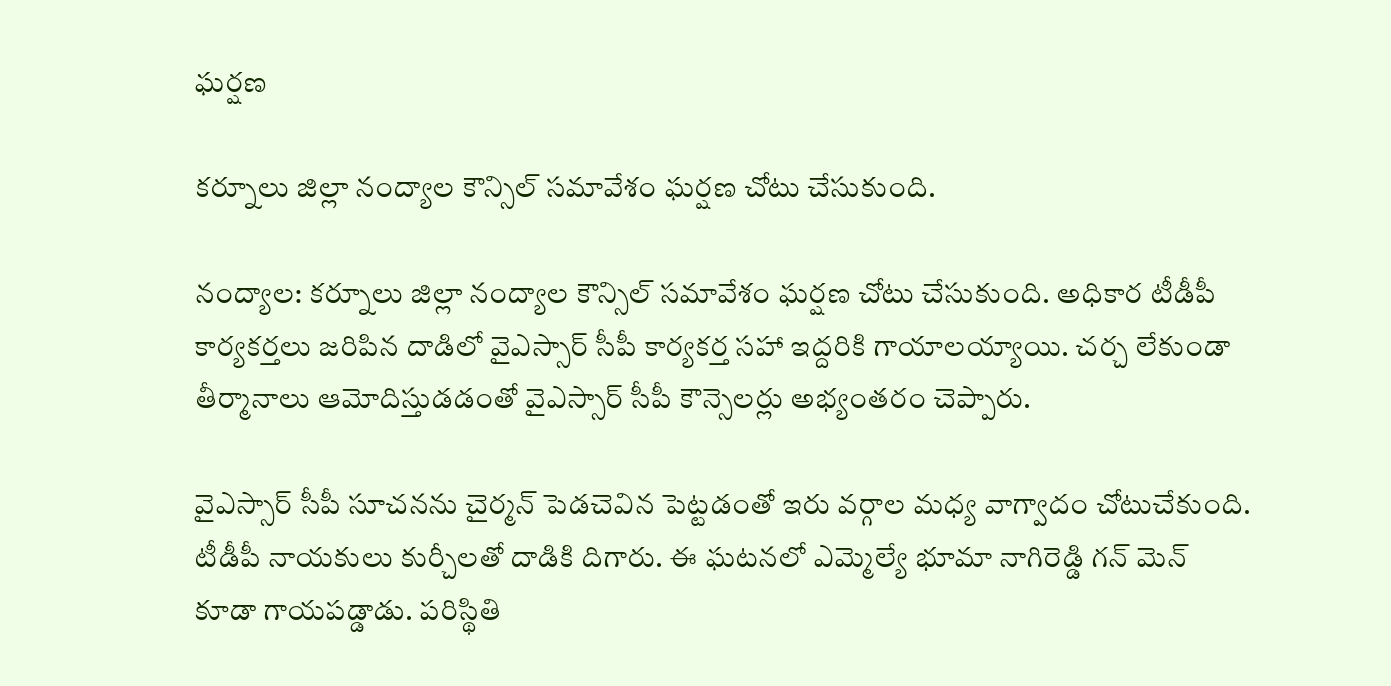ఘర్షణ

కర్నూలు జిల్లా నంద్యాల కౌన్సిల్ సమావేశం ఘర్షణ చోటు చేసుకుంది.

నంద్యాల: కర్నూలు జిల్లా నంద్యాల కౌన్సిల్ సమావేశం ఘర్షణ చోటు చేసుకుంది. అధికార టీడీపీ కార్యకర్తలు జరిపిన దాడిలో వైఎస్సార్ సీపీ కార్యకర్త సహా ఇద్దరికి గాయాలయ్యాయి. చర్చ లేకుండా తీర్మానాలు ఆమోదిస్తుడడంతో వైఎస్సార్ సీపీ కౌన్సెలర్లు అభ్యంతరం చెప్పారు.

వైఎస్సార్ సీపీ సూచనను చైర్మన్ పెడచెవిన పెట్టడంతో ఇరు వర్గాల మధ్య వాగ్వాదం చోటుచేకుంది. టీడీపీ నాయకులు కుర్చీలతో దాడికి దిగారు. ఈ ఘటనలో ఎమ్మెల్యే భూమా నాగిరెడ్డి గన్ మెన్ కూడా గాయపడ్డాడు. పరిస్థితి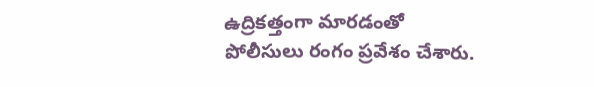ఉద్రికత్తంగా మారడంతో పోలీసులు రంగం ప్రవేశం చేశారు.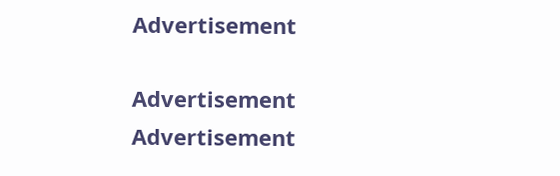Advertisement

Advertisement
Advertisement